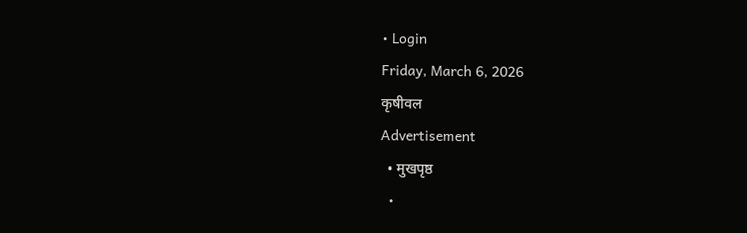• Login
Friday, March 6, 2026
कृषीवल
Advertisement
  • मुखपृष्ठ
  •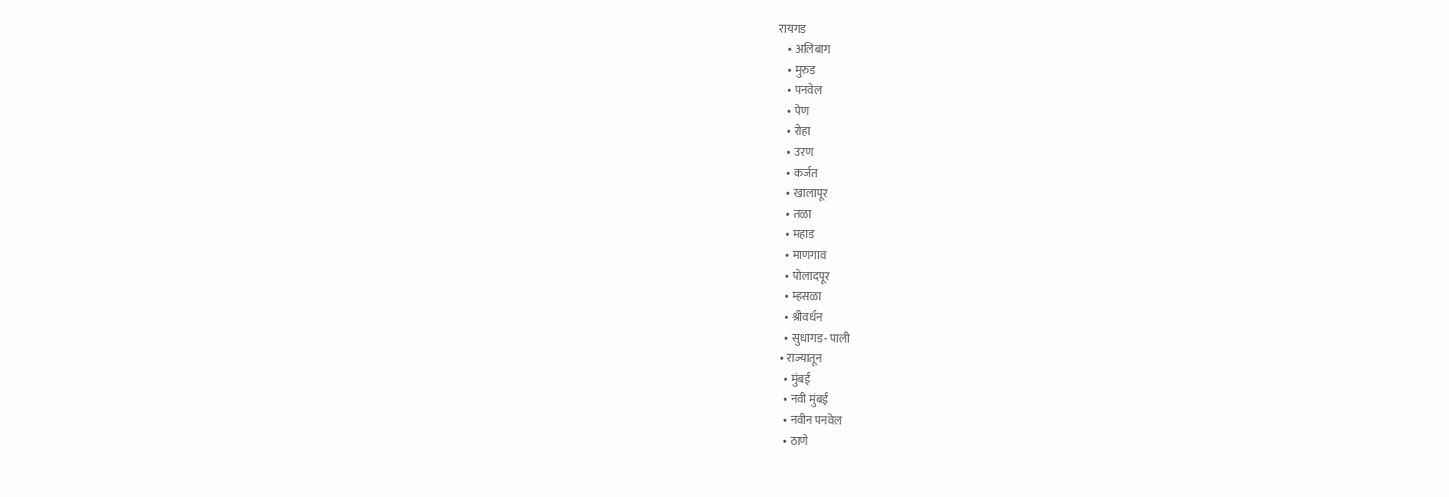रायगड
    • अलिबाग
    • मुरुड
    • पनवेल
    • पेण
    • रोहा
    • उरण
    • कर्जत
    • खालापूर
    • तळा
    • महाड
    • माणगाव
    • पोलादपूर
    • म्हसळा
    • श्रीवर्धन
    • सुधागड- पाली
  • राज्यातून
    • मुंबई
    • नवी मुंबई
    • नवीन पनवेल
    • ठाणे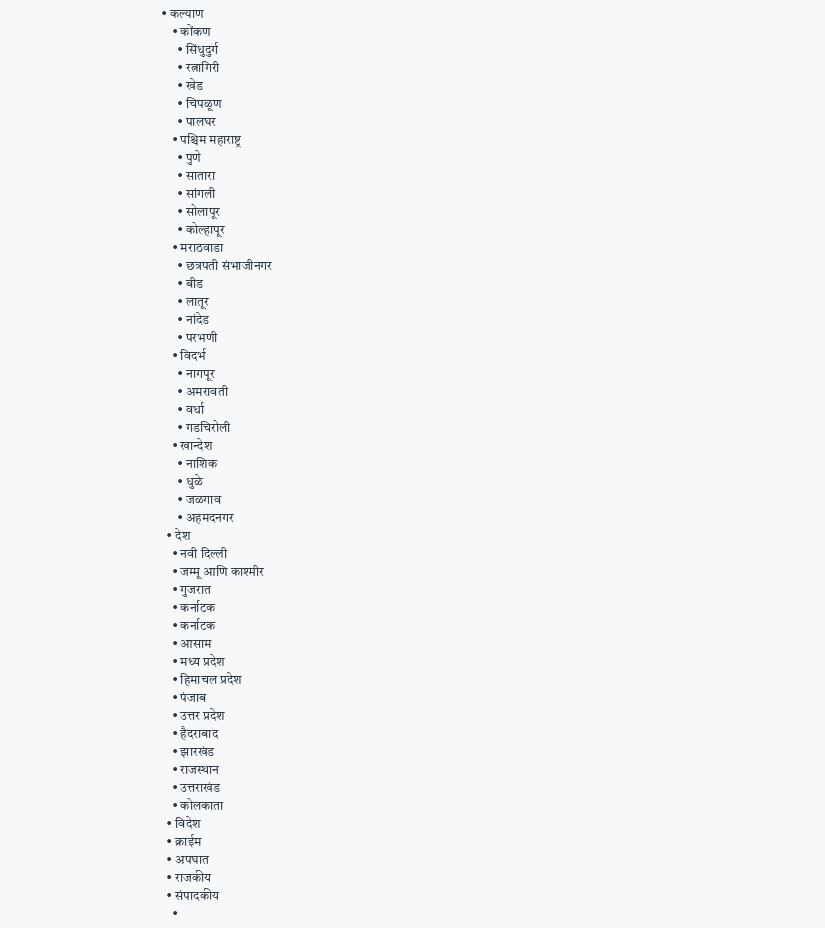• कल्याण
    • कोंकण
      • सिंधुदुर्ग
      • रत्नागिरी
      • खेड
      • चिपळूण
      • पालघर
    • पश्चिम महाराष्ट्र
      • पुणे
      • सातारा
      • सांगली
      • सोलापूर
      • कोल्हापूर
    • मराठवाडा
      • छत्रपती संभाजीनगर
      • बीड
      • लातूर
      • नांदेड
      • परभणी
    • विदर्भ
      • नागपूर
      • अमरावती
      • वर्धा
      • गडचिरोली
    • खान्देश
      • नाशिक
      • धुळे
      • जळगाव
      • अहमदनगर
  • देश
    • नवी दिल्ली
    • जम्मू आणि काश्मीर
    • गुजरात
    • कर्नाटक
    • कर्नाटक
    • आसाम
    • मध्य प्रदेश
    • हिमाचल प्रदेश
    • पंजाब
    • उत्तर प्रदेश
    • हैदराबाद
    • झारखंड
    • राजस्थान
    • उत्तराखंड
    • कोलकाता
  • विदेश
  • क्राईम
  • अपघात
  • राजकीय
  • संपादकीय
    •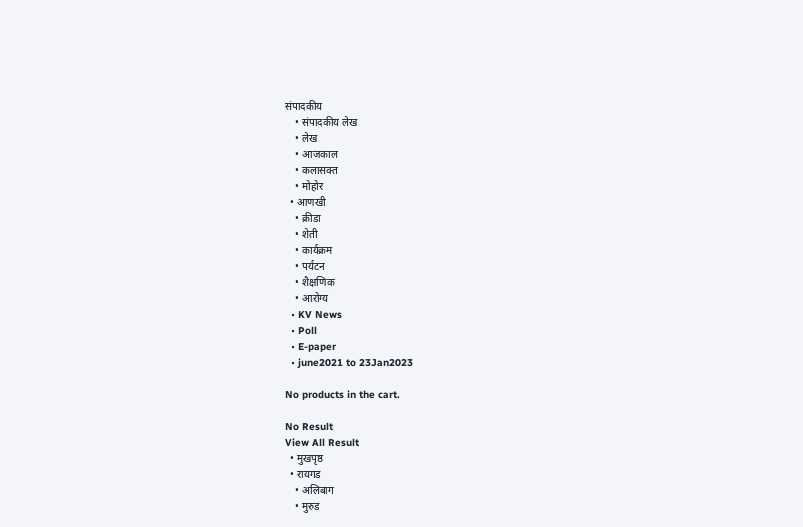संपादकीय
    • संपादकीय लेख
    • लेख
    • आजकाल
    • कलासक्त
    • मोहोर
  • आणखी
    • क्रीडा
    • शेती
    • कार्यक्रम
    • पर्यटन
    • शैक्षणिक
    • आरोग्य
  • KV News
  • Poll
  • E-paper
  • june2021 to 23Jan2023

No products in the cart.

No Result
View All Result
  • मुखपृष्ठ
  • रायगड
    • अलिबाग
    • मुरुड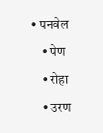• पनवेल
    • पेण
    • रोहा
    • उरण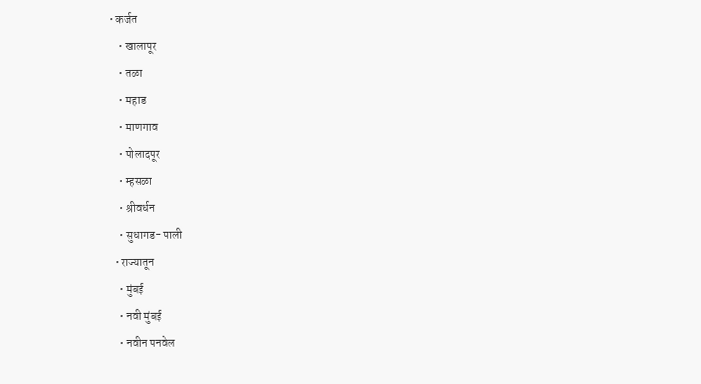• कर्जत
    • खालापूर
    • तळा
    • महाड
    • माणगाव
    • पोलादपूर
    • म्हसळा
    • श्रीवर्धन
    • सुधागड- पाली
  • राज्यातून
    • मुंबई
    • नवी मुंबई
    • नवीन पनवेल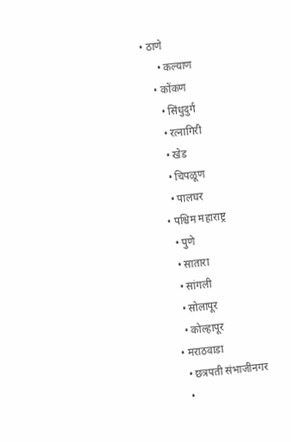• ठाणे
      • कल्याण
    • कोंकण
      • सिंधुदुर्ग
      • रत्नागिरी
      • खेड
      • चिपळूण
      • पालघर
    • पश्चिम महाराष्ट्र
      • पुणे
      • सातारा
      • सांगली
      • सोलापूर
      • कोल्हापूर
    • मराठवाडा
      • छत्रपती संभाजीनगर
      •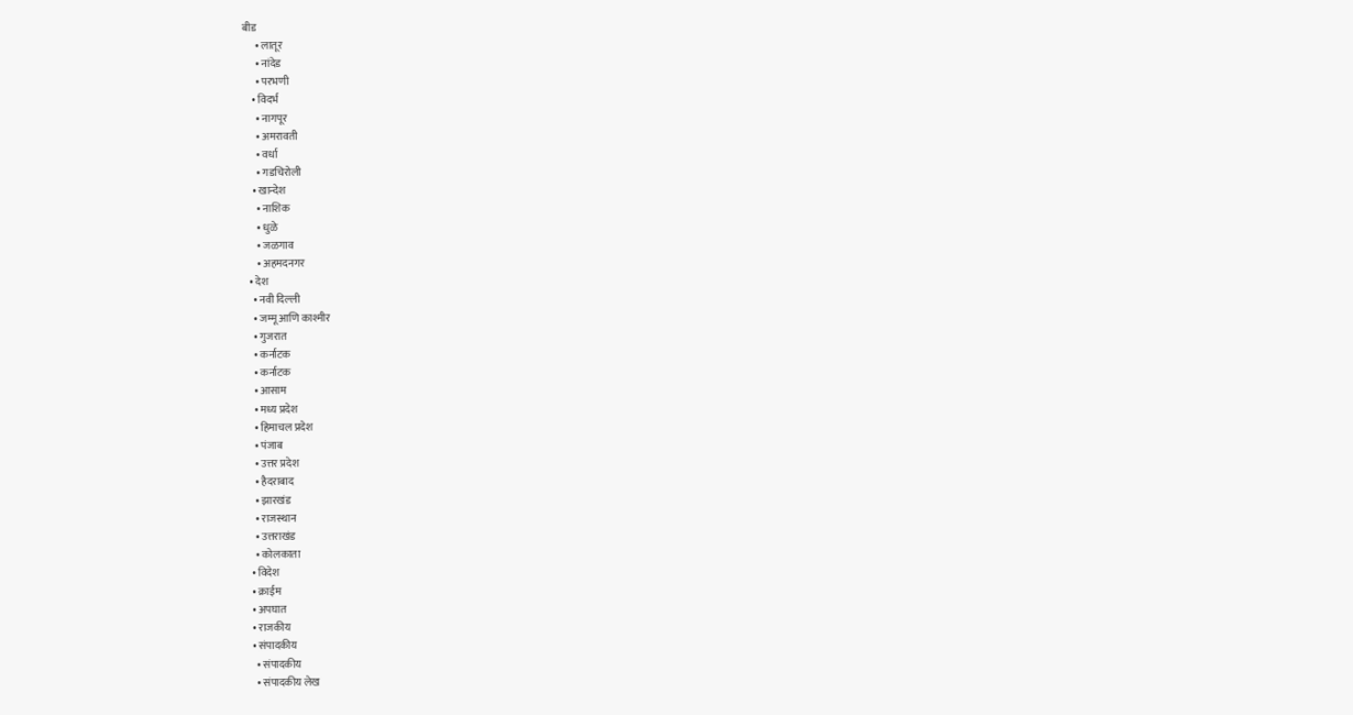बीड
      • लातूर
      • नांदेड
      • परभणी
    • विदर्भ
      • नागपूर
      • अमरावती
      • वर्धा
      • गडचिरोली
    • खान्देश
      • नाशिक
      • धुळे
      • जळगाव
      • अहमदनगर
  • देश
    • नवी दिल्ली
    • जम्मू आणि काश्मीर
    • गुजरात
    • कर्नाटक
    • कर्नाटक
    • आसाम
    • मध्य प्रदेश
    • हिमाचल प्रदेश
    • पंजाब
    • उत्तर प्रदेश
    • हैदराबाद
    • झारखंड
    • राजस्थान
    • उत्तराखंड
    • कोलकाता
  • विदेश
  • क्राईम
  • अपघात
  • राजकीय
  • संपादकीय
    • संपादकीय
    • संपादकीय लेख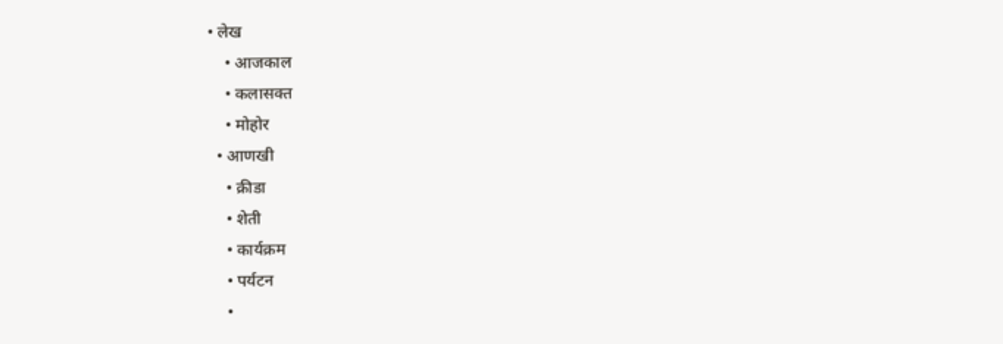• लेख
    • आजकाल
    • कलासक्त
    • मोहोर
  • आणखी
    • क्रीडा
    • शेती
    • कार्यक्रम
    • पर्यटन
    •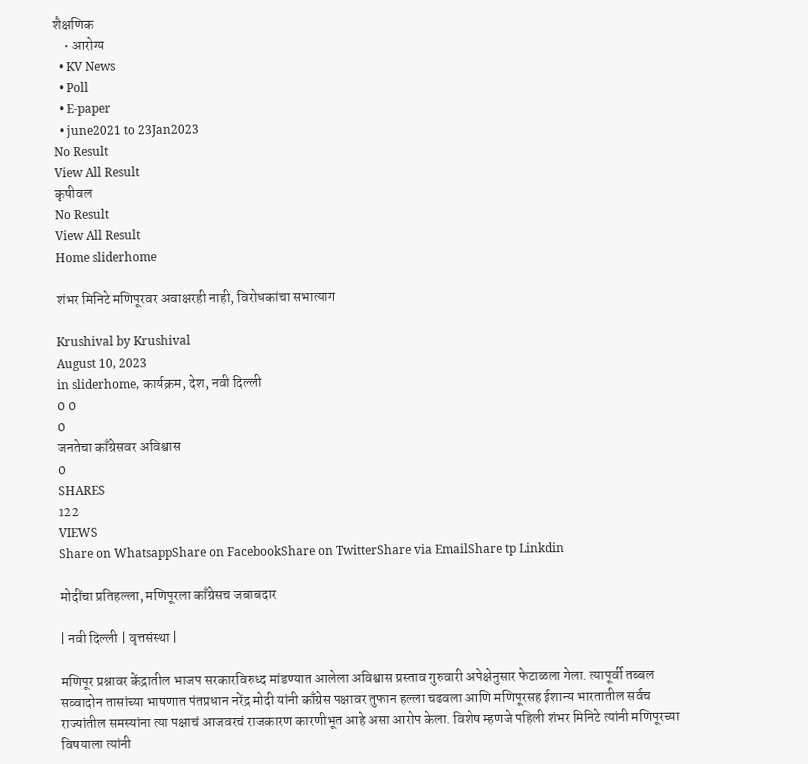शैक्षणिक
    • आरोग्य
  • KV News
  • Poll
  • E-paper
  • june2021 to 23Jan2023
No Result
View All Result
कृषीवल
No Result
View All Result
Home sliderhome

शंभर मिनिटे मणिपूरवर अवाक्षरही नाही, विरोधकांचा सभात्याग

Krushival by Krushival
August 10, 2023
in sliderhome, कार्यक्रम, देश, नवी दिल्ली
0 0
0
जनतेचा काँग्रेसवर अविश्वास
0
SHARES
122
VIEWS
Share on WhatsappShare on FacebookShare on TwitterShare via EmailShare tp Linkdin

मोदींचा प्रतिहल्ला, मणिपूरला काँग्रेसच जबाबदार

| नवी दिल्ली | वृत्तसंस्था |

मणिपूर प्रश्नावर केंद्रातील भाजप सरकारविरुध्द मांडण्यात आलेला अविश्वास प्रस्ताव गुरुवारी अपेक्षेनुसार फेटाळला गेला. त्यापूर्वी तब्बल सव्वादोन तासांच्या भाषणात पंतप्रधान नरेंद्र मोदी यांनी काँग्रेस पक्षावर तुफान हल्ला चढवला आणि मणिपूरसह ईशान्य भारतातील सर्वच राज्यांतील समस्यांना त्या पक्षाचं आजवरचं राजकारण कारणीभूत आहे असा आरोप केला. विशेष म्हणजे पहिली शंभर मिनिटे त्यांनी मणिपूरच्या विषयाला त्यांनी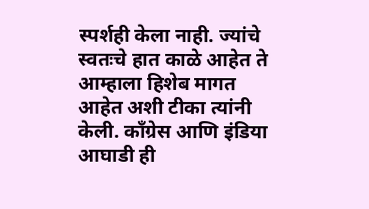स्पर्शही केला नाही. ज्यांचे स्वतःचे हात काळे आहेत ते आम्हाला हिशेब मागत आहेत अशी टीका त्यांनी केली. काँग्रेस आणि इंडिया आघाडी ही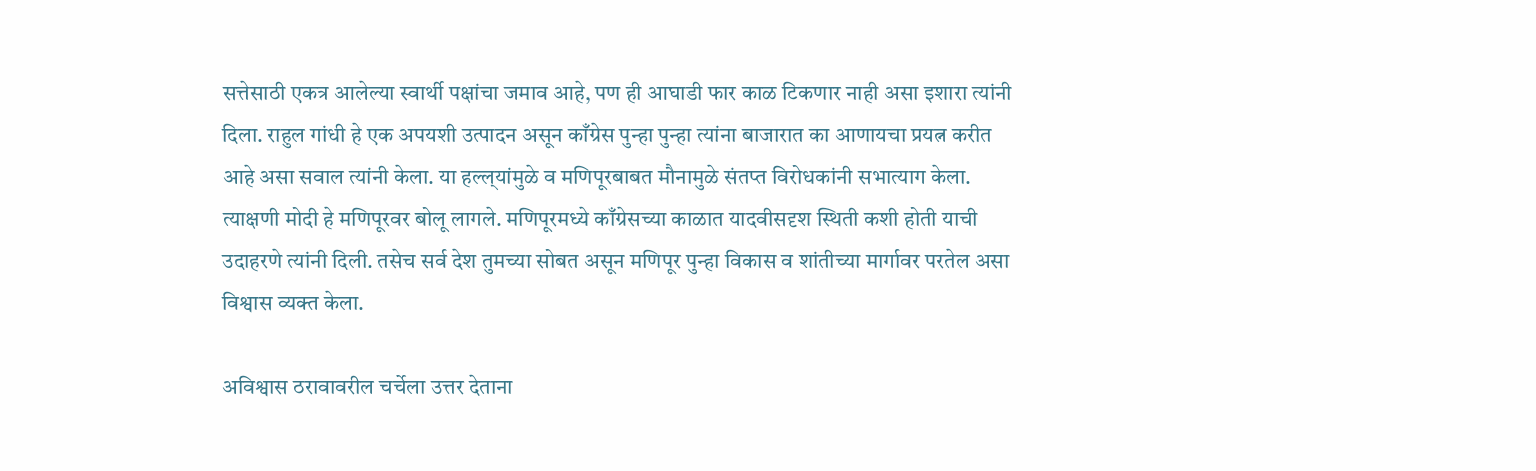सत्तेसाठी एकत्र आलेल्या स्वार्थी पक्षांचा जमाव आहे, पण ही आघाडी फार काळ टिकणार नाही असा इशारा त्यांनी दिला. राहुल गांधी हे एक अपयशी उत्पादन असून काँग्रेस पुन्हा पुन्हा त्यांना बाजारात का आणायचा प्रयत्न करीत आहे असा सवाल त्यांनी केला. या हल्ल्‌‍यांमुळे व मणिपूरबाबत मौनामुळे संतप्त विरोधकांनी सभात्याग केला. त्याक्षणी मोदी हे मणिपूरवर बोलू लागले. मणिपूरमध्ये काँग्रेसच्या काळात यादवीसदृश स्थिती कशी होती याची उदाहरणे त्यांनी दिली. तसेच सर्व देश तुमच्या सोबत असून मणिपूर पुन्हा विकास व शांतीच्या मार्गावर परतेल असा विश्वास व्यक्त केला.

अविश्वास ठरावावरील चर्चेला उत्तर देताना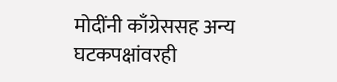मोदींनी काँग्रेससह अन्य घटकपक्षांवरही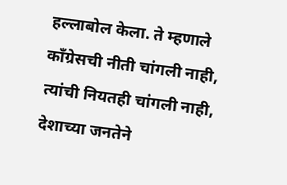हल्लाबोल केला. ते म्हणाले काँग्रेसची नीती चांगली नाही, त्यांची नियतही चांगली नाही, देशाच्या जनतेने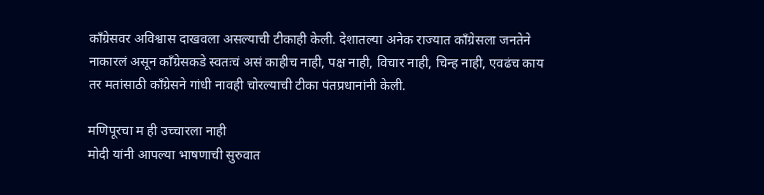काँग्रेसवर अविश्वास दाखवला असल्याची टीकाही केली. देशातल्या अनेक राज्यात काँग्रेसला जनतेने नाकारलं असून काँग्रेसकडे स्वतःचं असं काहीच नाही, पक्ष नाही, विचार नाही, चिन्ह नाही, एवढंच काय तर मतांसाठी काँग्रेसने गांधी नावही चोरल्याची टीका पंतप्रधानांनी केली.

मणिपूरचा म ही उच्चारला नाही
मोदी यांनी आपल्या भाषणाची सुरुवात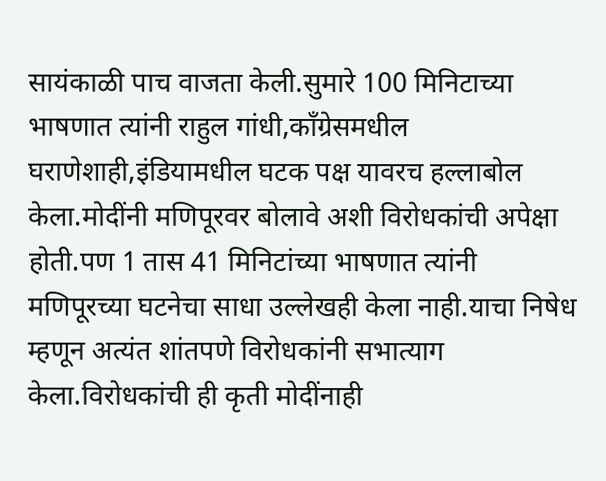सायंकाळी पाच वाजता केली.सुमारे 100 मिनिटाच्या भाषणात त्यांनी राहुल गांधी,काँग्रेसमधील घराणेशाही,इंडियामधील घटक पक्ष यावरच हल्लाबोल केला.मोदींनी मणिपूरवर बोलावे अशी विरोधकांची अपेक्षा होती.पण 1 तास 41 मिनिटांच्या भाषणात त्यांनी मणिपूरच्या घटनेचा साधा उल्लेखही केला नाही.याचा निषेध म्हणून अत्यंत शांतपणे विरोधकांनी सभात्याग केला.विरोधकांची ही कृती मोदींनाही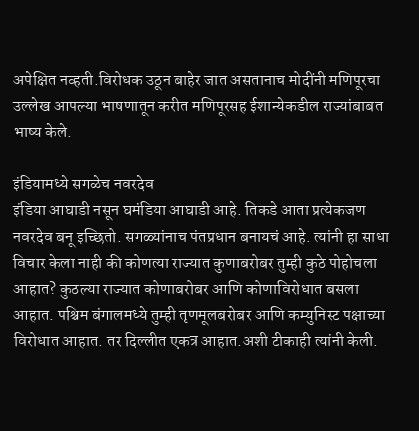अपेक्षित नव्हती.विरोधक उठून बाहेर जात असतानाच मोदींनी मणिपूरचा उल्लेख आपल्या भाषणातून करीत मणिपूरसह ईशान्येकडील राज्यांबाबत भाष्य केले.

इंडियामध्ये सगळेच नवरदेव
इंडिया आघाडी नसून घमंडिया आघाडी आहे. तिकडे आता प्रत्येकजण नवरदेव बनू इच्छितो. सगळ्यांनाच पंतप्रधान बनायचं आहे. त्यांनी हा साधा विचार केला नाही की कोणत्या राज्यात कुणाबरोबर तुम्ही कुठे पोहोचला आहात? कुठल्या राज्यात कोणाबरोबर आणि कोणाविरोधात बसला आहात. पश्चिम बंगालमध्ये तुम्ही तृणमूलबरोबर आणि कम्युनिस्ट पक्षाच्या विरोधात आहात. तर दिल्लीत एकत्र आहात.अशी टीकाही त्यांनी केली.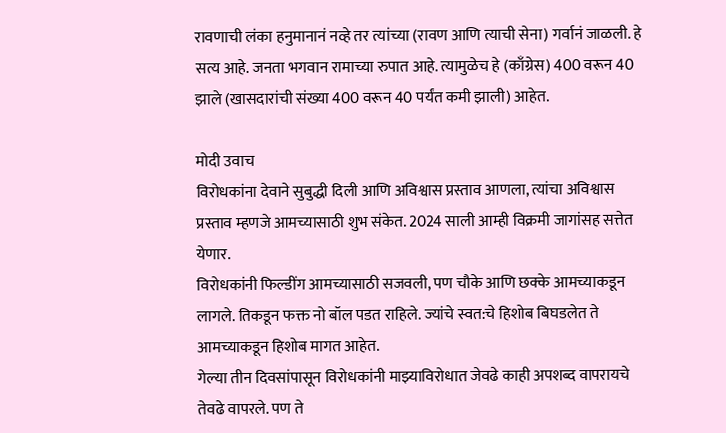रावणाची लंका हनुमानानं नव्हे तर त्यांच्या (रावण आणि त्याची सेना) गर्वानं जाळली. हे सत्य आहे. जनता भगवान रामाच्या रुपात आहे. त्यामुळेच हे (काँग्रेस) 400 वरून 40 झाले (खासदारांची संख्या 400 वरून 40 पर्यंत कमी झाली) आहेत.

मोदी उवाच
विरोधकांना देवाने सुबुद्धी दिली आणि अविश्वास प्रस्ताव आणला, त्यांचा अविश्वास प्रस्ताव म्हणजे आमच्यासाठी शुभ संकेत. 2024 साली आम्ही विक्रमी जागांसह सत्तेत येणार.
विरोधकांनी फिल्डींग आमच्यासाठी सजवली, पण चौके आणि छक्के आमच्याकडून लागले. तिकडून फक्त नो बॉल पडत राहिले. ज्यांचे स्वत:चे हिशोब बिघडलेत ते आमच्याकडून हिशोब मागत आहेत.
गेल्या तीन दिवसांपासून विरोधकांनी माझ्याविरोधात जेवढे काही अपशब्द वापरायचे तेवढे वापरले. पण ते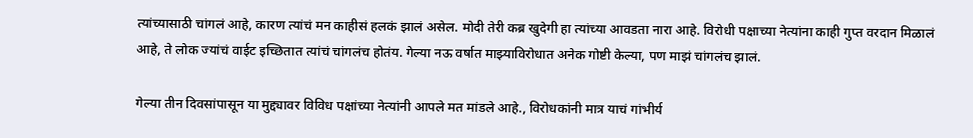त्यांच्यासाठी चांगलं आहे, कारण त्यांचं मन काहीसं हलकं झालं असेल. मोदी तेरी कब्र खुदेगी हा त्यांच्या आवडता नारा आहे. विरोधी पक्षाच्या नेत्यांना काही गुप्त वरदान मिळालं आहे, ते लोक ज्यांचं वाईट इच्छितात त्यांचं चांगलंच होतंय. गेल्या नऊ वर्षात माझ्याविरोधात अनेक गोष्टी केल्या, पण माझं चांगलंच झालं.

गेल्या तीन दिवसांपासून या मुद्द्यावर विविध पक्षांच्या नेत्यांनी आपले मत मांडले आहे., विरोधकांनी मात्र याचं गांभीर्य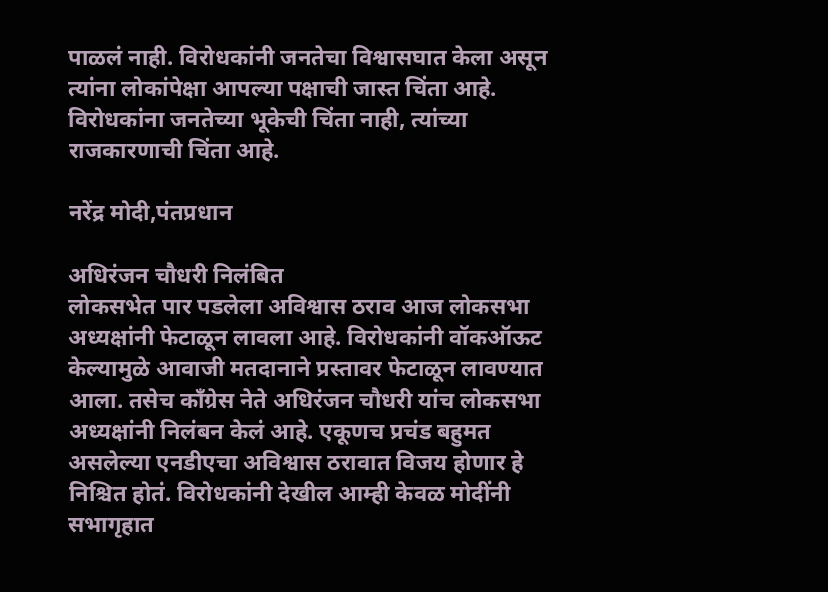पाळलं नाही. विरोधकांनी जनतेचा विश्वासघात केला असून त्यांना लोकांपेक्षा आपल्या पक्षाची जास्त चिंता आहे. विरोधकांना जनतेच्या भूकेची चिंता नाही, त्यांच्या राजकारणाची चिंता आहे.

नरेंद्र मोदी,पंतप्रधान

अधिरंजन चौधरी निलंबित
लोकसभेत पार पडलेला अविश्वास ठराव आज लोकसभा अध्यक्षांनी फेटाळून लावला आहे. विरोधकांनी वॉकऑऊट केल्यामुळे आवाजी मतदानाने प्रस्तावर फेटाळून लावण्यात आला. तसेच काँग्रेस नेते अधिरंजन चौधरी यांच लोकसभा अध्यक्षांनी निलंबन केलं आहे. एकूणच प्रचंड बहुमत असलेल्या एनडीएचा अविश्वास ठरावात विजय होणार हे निश्चित होतं. विरोधकांनी देखील आम्ही केवळ मोदींनी सभागृहात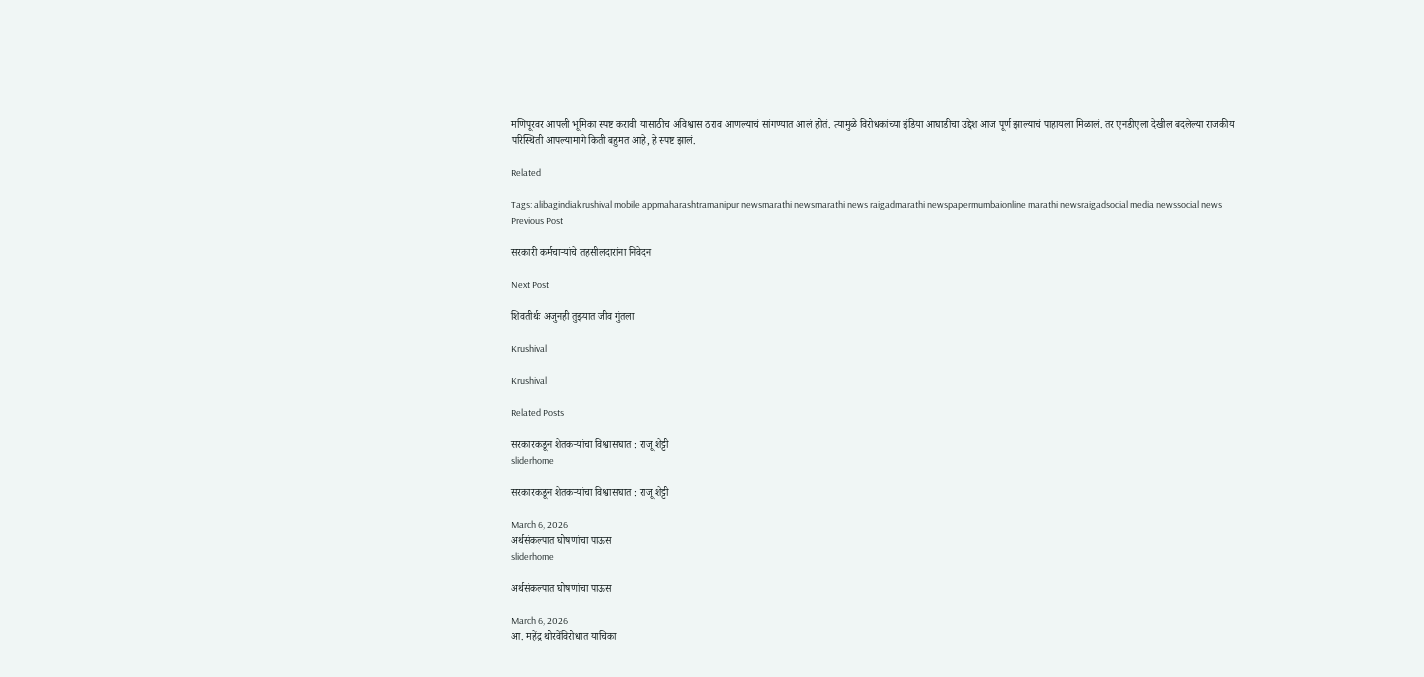मणिपूरवर आपली भूमिका स्पष्ट करावी यासाठीच अविश्वास ठराव आणल्याचं सांगण्यात आलं होतं. त्यामुळे विरोधकांच्या इंडिया आघाडीचा उद्देश आज पूर्ण झाल्याचं पाहायला मिळालं. तर एनडीएला देखील बदलेल्या राजकीय परिस्थिती आपल्यामागे किती बहुमत आहे, हे स्पष्ट झालं.

Related

Tags: alibagindiakrushival mobile appmaharashtramanipur newsmarathi newsmarathi news raigadmarathi newspapermumbaionline marathi newsraigadsocial media newssocial news
Previous Post

सरकारी कर्मचार्‍यांचे तहसीलदारांना निवेदन

Next Post

शिवतीर्थः अजुनही तुझ्यात जीव गुंतला

Krushival

Krushival

Related Posts

सरकारकडून शेतकऱ्यांचा विश्वासघात : राजू शेट्टी
sliderhome

सरकारकडून शेतकऱ्यांचा विश्वासघात : राजू शेट्टी

March 6, 2026
अर्थसंकल्पात घोषणांचा पाऊस
sliderhome

अर्थसंकल्पात घोषणांचा पाऊस

March 6, 2026
आ. महेंद्र थोरवेंविरोधात याचिका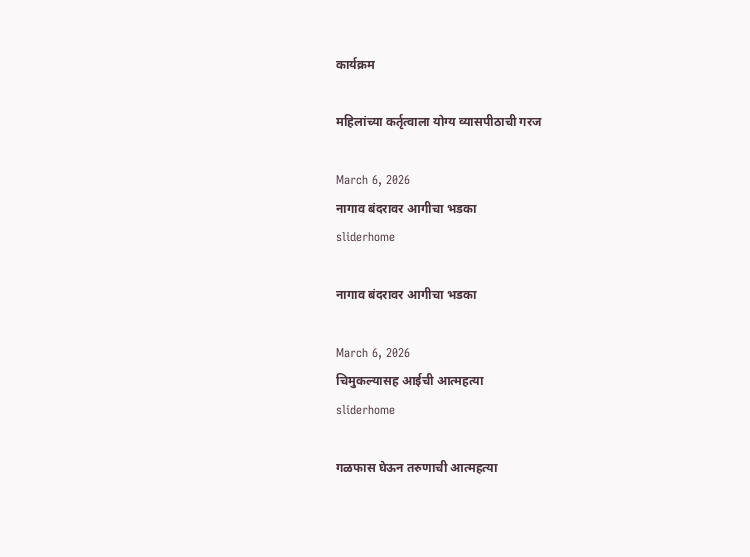कार्यक्रम

महिलांच्या कर्तृत्वाला योग्य व्यासपीठाची गरज

March 6, 2026
नागाव बंदरावर आगीचा भडका
sliderhome

नागाव बंदरावर आगीचा भडका

March 6, 2026
चिमुकल्यासह आईची आत्महत्या
sliderhome

गळफास घेऊन तरुणाची आत्महत्या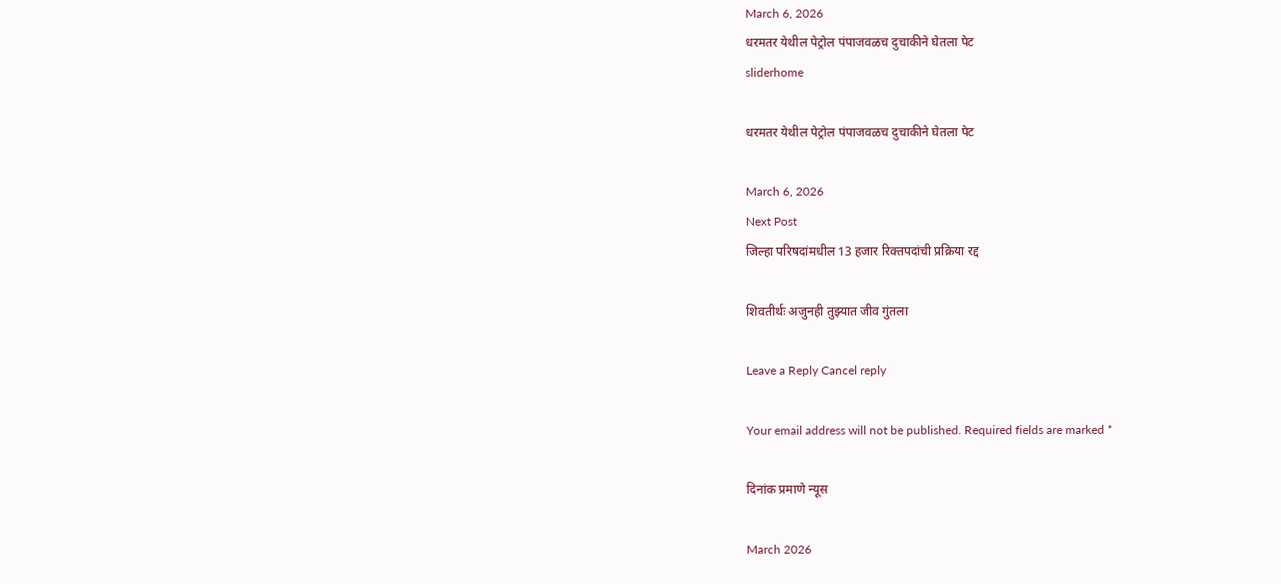March 6, 2026
धरमतर येथील पेट्रोल पंपाजवळच दुचाकीने घेतला पेट
sliderhome

धरमतर येथील पेट्रोल पंपाजवळच दुचाकीने घेतला पेट

March 6, 2026
Next Post
जिल्हा परिषदांमधील 13 हजार रिक्तपदांची प्रक्रिया रद्द

शिवतीर्थः अजुनही तुझ्यात जीव गुंतला

Leave a Reply Cancel reply

Your email address will not be published. Required fields are marked *

दिनांक प्रमाणे न्यूस

March 2026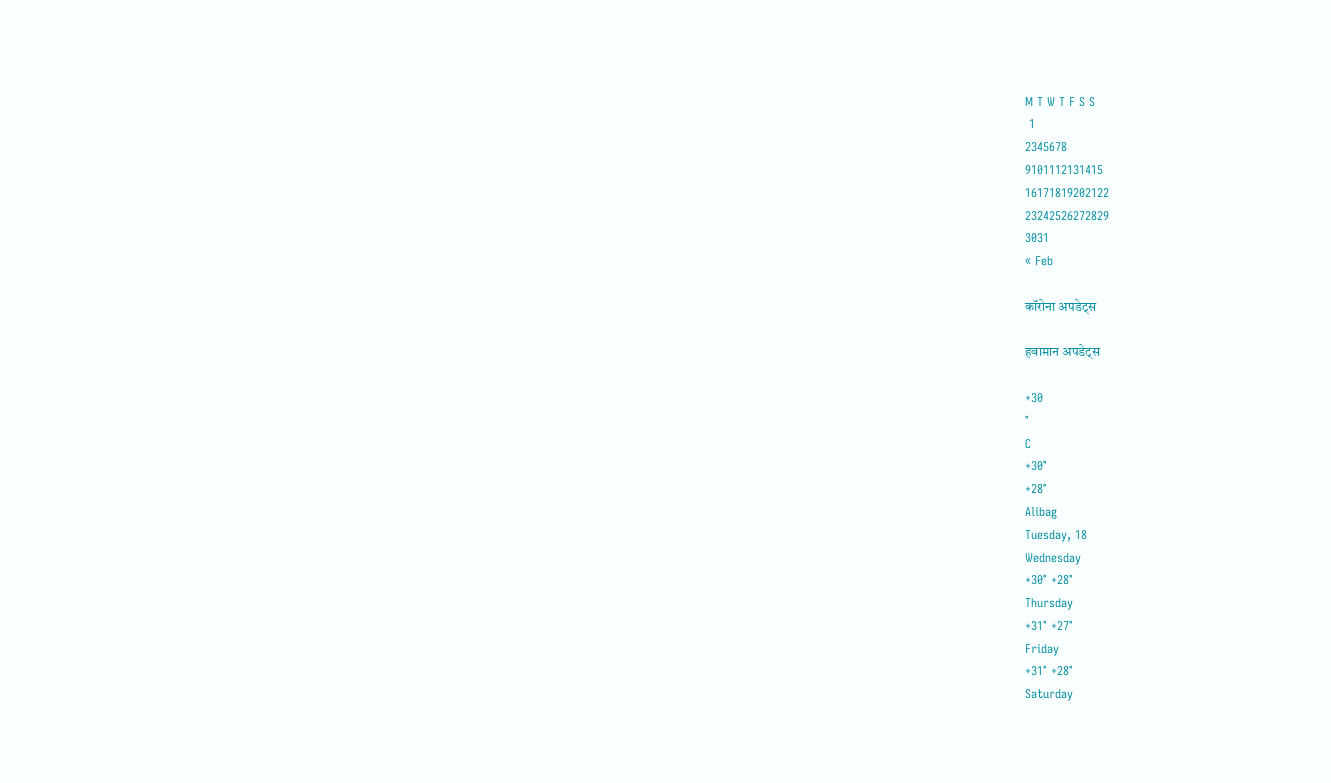M T W T F S S
 1
2345678
9101112131415
16171819202122
23242526272829
3031
« Feb

कॉरोना अपडेट्स

हवामान अपडेट्स

+30
°
C
+30°
+28°
Alibag
Tuesday, 18
Wednesday
+30° +28°
Thursday
+31° +27°
Friday
+31° +28°
Saturday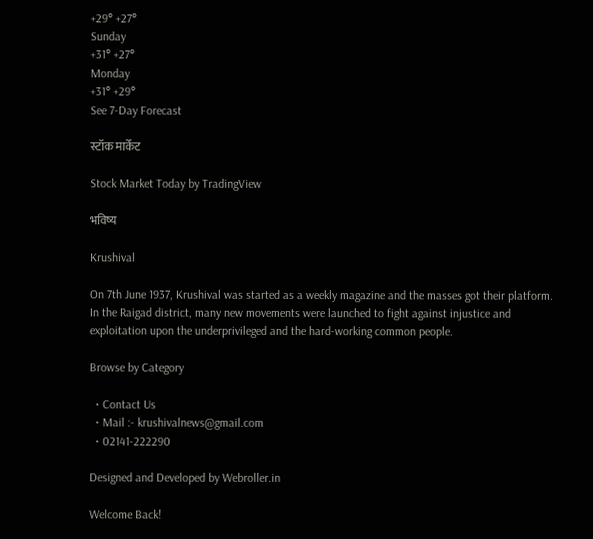+29° +27°
Sunday
+31° +27°
Monday
+31° +29°
See 7-Day Forecast

स्टॉक मार्केट

Stock Market Today by TradingView

भविष्य

Krushival

On 7th June 1937, Krushival was started as a weekly magazine and the masses got their platform. In the Raigad district, many new movements were launched to fight against injustice and exploitation upon the underprivileged and the hard-working common people.

Browse by Category

  • Contact Us
  • Mail :- krushivalnews@gmail.com
  • 02141-222290

Designed and Developed by Webroller.in

Welcome Back!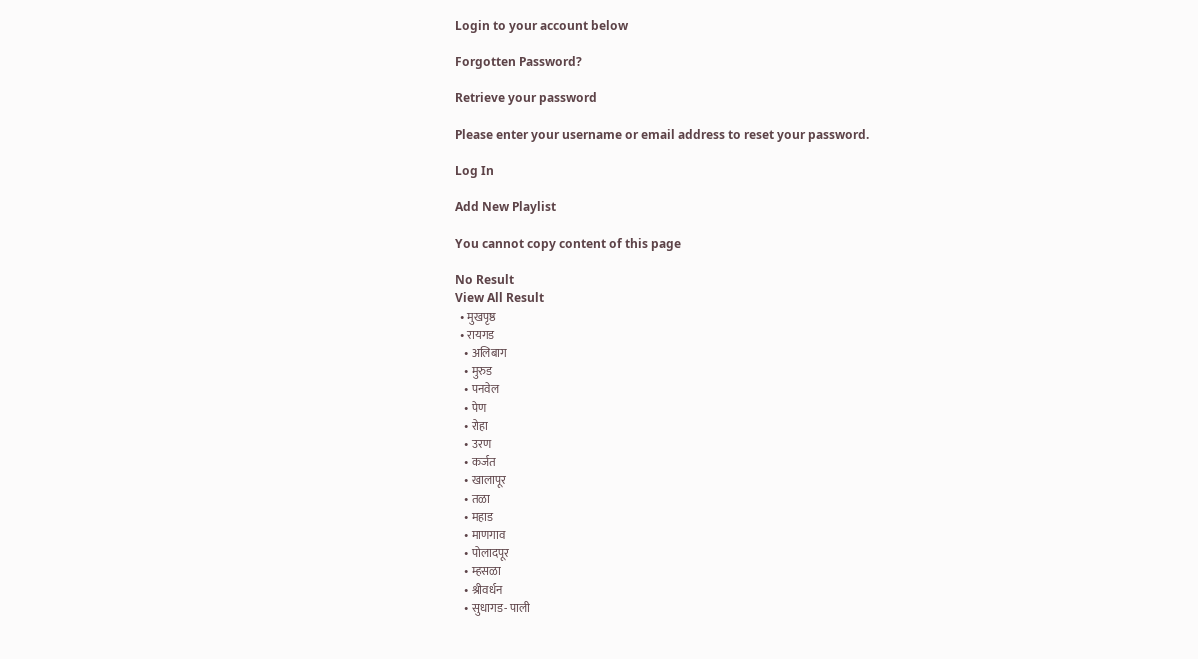Login to your account below

Forgotten Password?

Retrieve your password

Please enter your username or email address to reset your password.

Log In

Add New Playlist

You cannot copy content of this page

No Result
View All Result
  • मुखपृष्ठ
  • रायगड
    • अलिबाग
    • मुरुड
    • पनवेल
    • पेण
    • रोहा
    • उरण
    • कर्जत
    • खालापूर
    • तळा
    • महाड
    • माणगाव
    • पोलादपूर
    • म्हसळा
    • श्रीवर्धन
    • सुधागड- पाली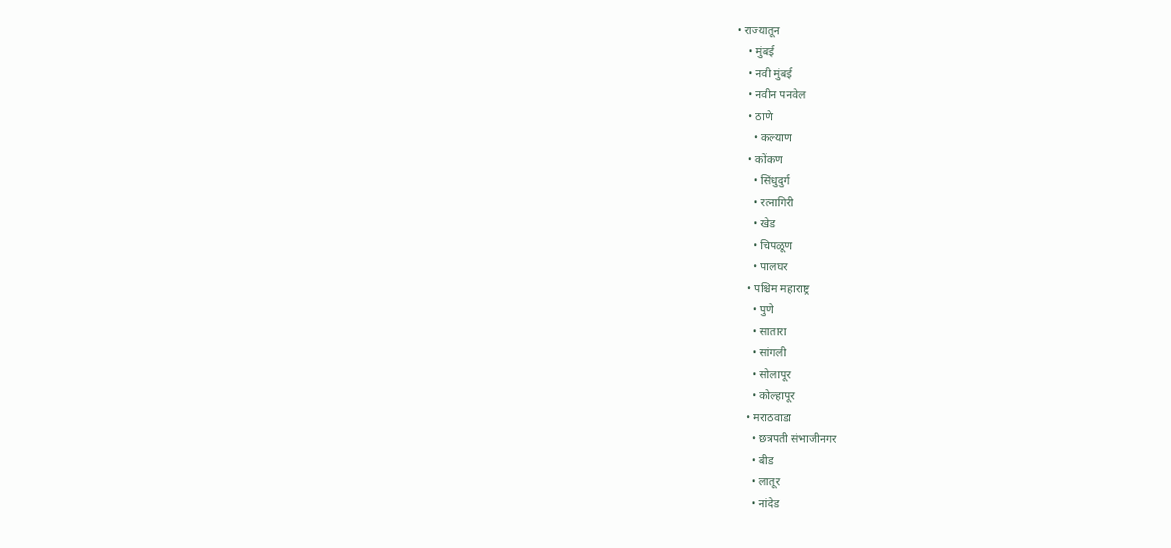• राज्यातून
    • मुंबई
    • नवी मुंबई
    • नवीन पनवेल
    • ठाणे
      • कल्याण
    • कोंकण
      • सिंधुदुर्ग
      • रत्नागिरी
      • खेड
      • चिपळूण
      • पालघर
    • पश्चिम महाराष्ट्र
      • पुणे
      • सातारा
      • सांगली
      • सोलापूर
      • कोल्हापूर
    • मराठवाडा
      • छत्रपती संभाजीनगर
      • बीड
      • लातूर
      • नांदेड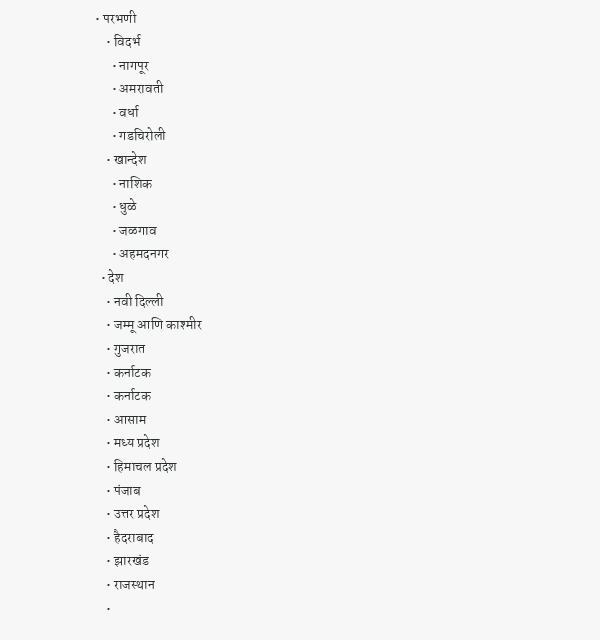• परभणी
    • विदर्भ
      • नागपूर
      • अमरावती
      • वर्धा
      • गडचिरोली
    • खान्देश
      • नाशिक
      • धुळे
      • जळगाव
      • अहमदनगर
  • देश
    • नवी दिल्ली
    • जम्मू आणि काश्मीर
    • गुजरात
    • कर्नाटक
    • कर्नाटक
    • आसाम
    • मध्य प्रदेश
    • हिमाचल प्रदेश
    • पंजाब
    • उत्तर प्रदेश
    • हैदराबाद
    • झारखंड
    • राजस्थान
    •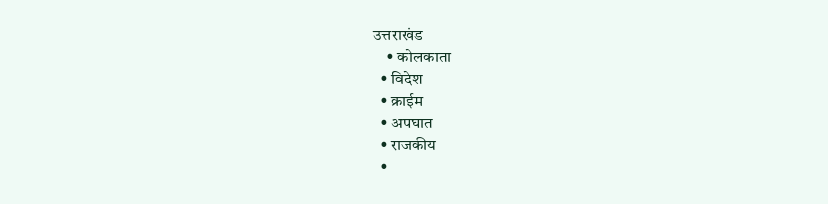उत्तराखंड
    • कोलकाता
  • विदेश
  • क्राईम
  • अपघात
  • राजकीय
  •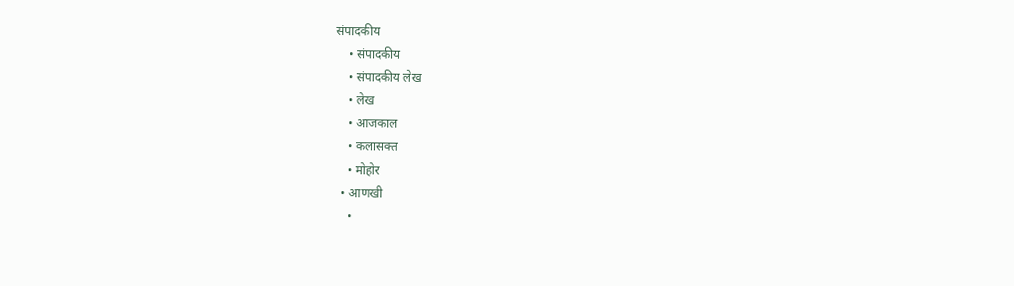संपादकीय
    • संपादकीय
    • संपादकीय लेख
    • लेख
    • आजकाल
    • कलासक्त
    • मोहोर
  • आणखी
    •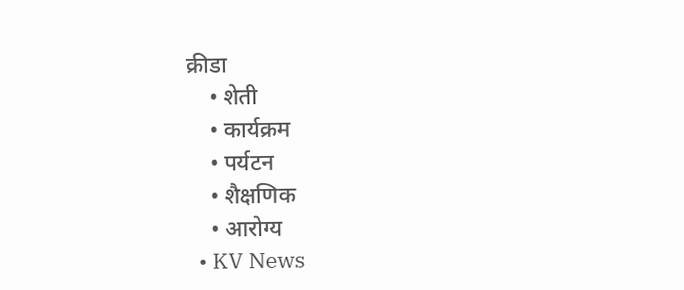क्रीडा
    • शेती
    • कार्यक्रम
    • पर्यटन
    • शैक्षणिक
    • आरोग्य
  • KV News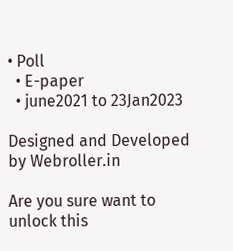• Poll
  • E-paper
  • june2021 to 23Jan2023

Designed and Developed by Webroller.in

Are you sure want to unlock this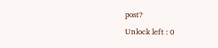post?
Unlock left : 0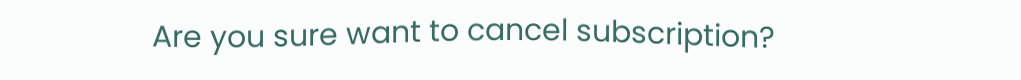Are you sure want to cancel subscription?